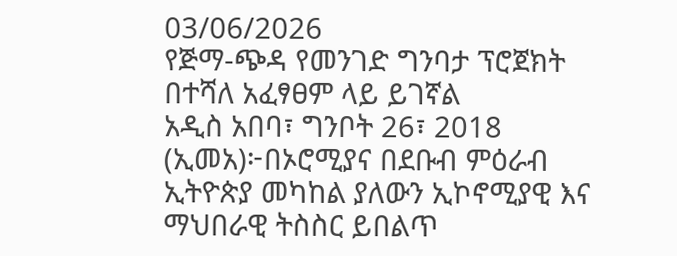03/06/2026
የጅማ-ጭዳ የመንገድ ግንባታ ፕሮጀክት በተሻለ አፈፃፀም ላይ ይገኛል
አዲስ አበባ፣ ግንቦት 26፣ 2018 (ኢመአ)፦በኦሮሚያና በደቡብ ምዕራብ ኢትዮጵያ መካከል ያለውን ኢኮኖሚያዊ እና ማህበራዊ ትስስር ይበልጥ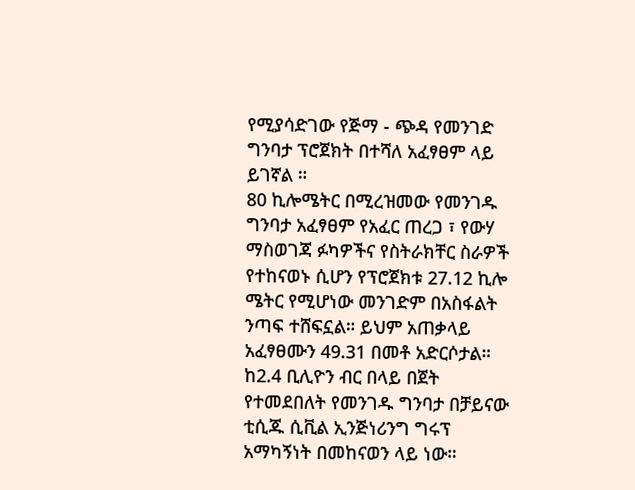የሚያሳድገው የጅማ - ጭዳ የመንገድ ግንባታ ፕሮጀክት በተሻለ አፈፃፀም ላይ ይገኛል ።
80 ኪሎሜትር በሚረዝመው የመንገዱ ግንባታ አፈፃፀም የአፈር ጠረጋ ፣ የውሃ ማስወገጃ ፉካዎችና የስትራክቸር ስራዎች የተከናወኑ ሲሆን የፕሮጀክቱ 27.12 ኪሎ ሜትር የሚሆነው መንገድም በአስፋልት ንጣፍ ተሸፍኗል። ይህም አጠቃላይ አፈፃፀሙን 49.31 በመቶ አድርሶታል።
ከ2.4 ቢሊዮን ብር በላይ በጀት የተመደበለት የመንገዱ ግንባታ በቻይናው ቲሲጁ ሲቪል ኢንጅነሪንግ ግሩፕ አማካኝነት በመከናወን ላይ ነው።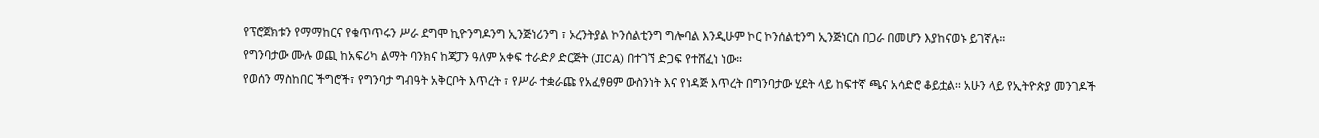የፕሮጀክቱን የማማከርና የቁጥጥሩን ሥራ ደግሞ ኪዮንግዶንግ ኢንጅነሪንግ ፣ ኦረንትያል ኮንሰልቲንግ ግሎባል እንዲሁም ኮር ኮንሰልቲንግ ኢንጅነርስ በጋራ በመሆን እያከናወኑ ይገኛሉ።
የግንባታው ሙሉ ወጪ ከአፍሪካ ልማት ባንክና ከጃፓን ዓለም አቀፍ ተራድዖ ድርጅት (JICA) በተገኘ ድጋፍ የተሸፈነ ነው።
የወሰን ማስከበር ችግሮች፣ የግንባታ ግብዓት አቅርቦት እጥረት ፣ የሥራ ተቋራጩ የአፈፃፀም ውስንነት እና የነዳጅ እጥረት በግንባታው ሂደት ላይ ከፍተኛ ጫና አሳድሮ ቆይቷል፡፡ አሁን ላይ የኢትዮጵያ መንገዶች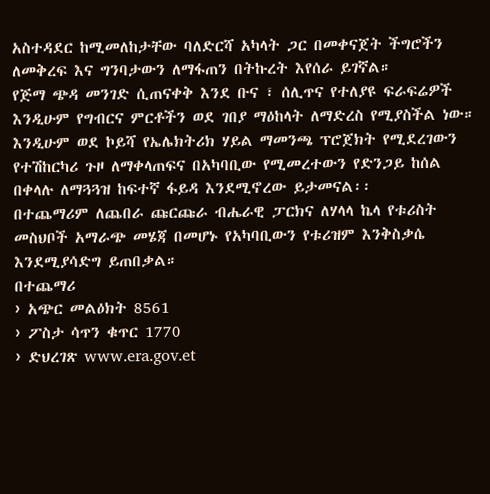አስተዳደር ከሚመለከታቸው ባለድርሻ አካላት ጋር በመቀናጀት ችግሮችን ለመቅረፍ እና ግንባታውን ለማፋጠን በትኩረት እየሰራ ይገኛል።
የጅማ ጭዳ መንገድ ሲጠናቀቅ እንደ ቡና ፣ ሰሊጥና የተለያዩ ፍራፍሬዎች እንዲሁም የግብርና ምርቶችን ወደ ገበያ ማዕከላት ለማድረስ የሚያስችል ነው።
እንዲሁም ወደ ኮይሻ የኤሌክትሪክ ሃይል ማመንጫ ፕሮጀክት የሚደረገውን የተሽከርካሪ ጉዞ ለማቀላጠፍና በአካባቢው የሚመረተውን የድንጋይ ከሰል በቀላሉ ለማጓጓዝ ከፍተኛ ፋይዳ እንደሚኖረው ይታመናል፡፡
በተጨማሪም ለጨበራ ጩርጩራ ብሔራዊ ፓርክና ለሃላላ ኬላ የቱሪስት መስህቦች አማራጭ መሄጃ በመሆኑ የአካባቢውን የቱሪዝም እንቅስቃሴ እንደሚያሳድግ ይጠበቃል።
በተጨማሪ
› አጭር መልዕክት 8561
› ፖስታ ሳጥን ቁጥር 1770
› ድህረገጽ www.era.gov.et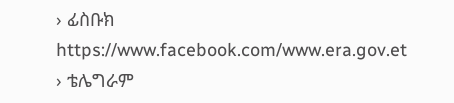› ፊስቡክ https://www.facebook.com/www.era.gov.et
› ቴሌግራም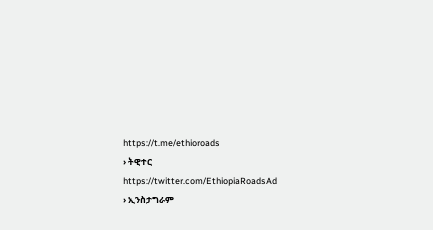https://t.me/ethioroads
› ትዊተር https://twitter.com/EthiopiaRoadsAd
› ኢንስታግራም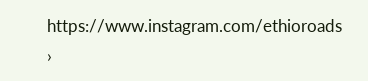https://www.instagram.com/ethioroads
›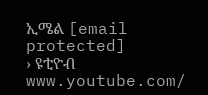ኢሜል [email protected]
› ዩቲዮብ www.youtube.com/